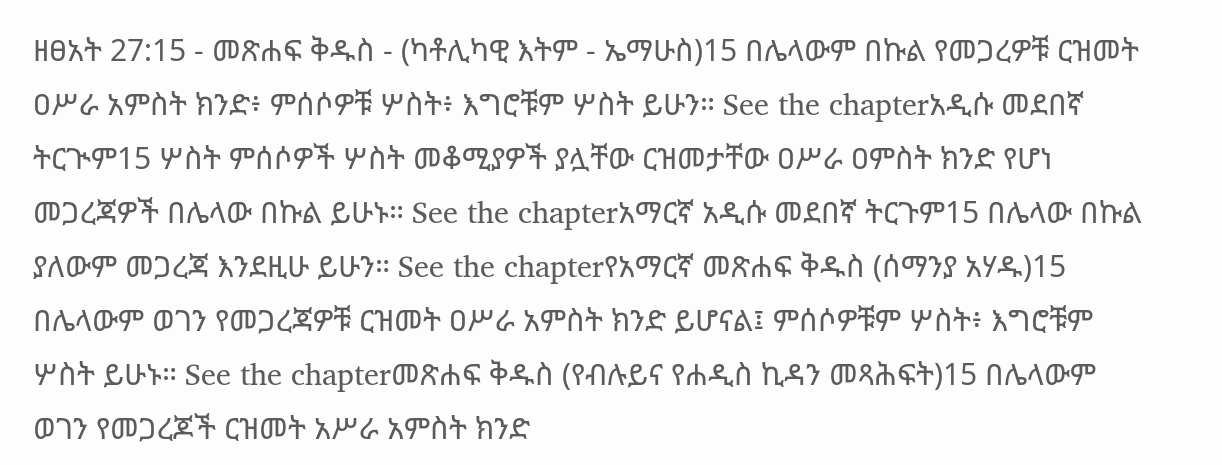ዘፀአት 27:15 - መጽሐፍ ቅዱስ - (ካቶሊካዊ እትም - ኤማሁስ)15 በሌላውም በኩል የመጋረዎቹ ርዝመት ዐሥራ አምስት ክንድ፥ ምሰሶዎቹ ሦስት፥ እግሮቹም ሦስት ይሁን። See the chapterአዲሱ መደበኛ ትርጒም15 ሦስት ምሰሶዎች ሦስት መቆሚያዎች ያሏቸው ርዝመታቸው ዐሥራ ዐምስት ክንድ የሆነ መጋረጃዎች በሌላው በኩል ይሁኑ። See the chapterአማርኛ አዲሱ መደበኛ ትርጉም15 በሌላው በኩል ያለውም መጋረጃ እንደዚሁ ይሁን። See the chapterየአማርኛ መጽሐፍ ቅዱስ (ሰማንያ አሃዱ)15 በሌላውም ወገን የመጋረጃዎቹ ርዝመት ዐሥራ አምስት ክንድ ይሆናል፤ ምሰሶዎቹም ሦስት፥ እግሮቹም ሦስት ይሁኑ። See the chapterመጽሐፍ ቅዱስ (የብሉይና የሐዲስ ኪዳን መጻሕፍት)15 በሌላውም ወገን የመጋረጆች ርዝመት አሥራ አምስት ክንድ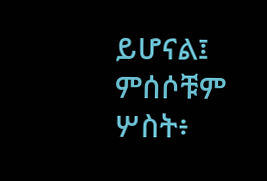ይሆናል፤ ምሰሶቹም ሦስት፥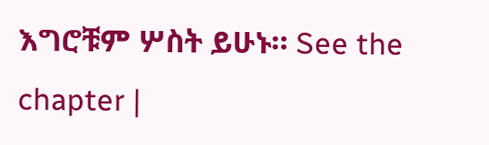እግሮቹም ሦስት ይሁኑ። See the chapter |